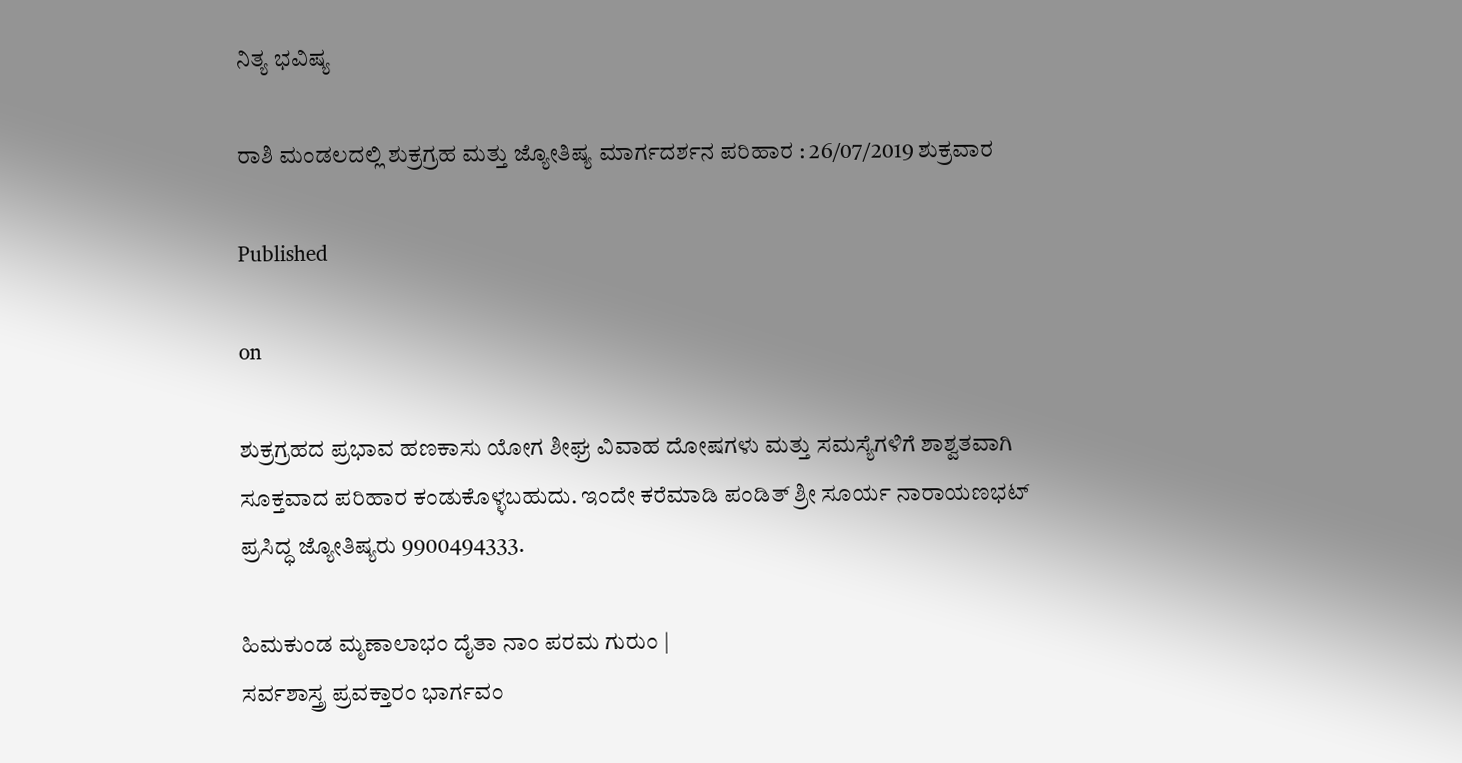ನಿತ್ಯ ಭವಿಷ್ಯ

ರಾಶಿ ಮಂಡಲದಲ್ಲಿ ಶುಕ್ರಗ್ರಹ ಮತ್ತು ಜ್ಯೋತಿಷ್ಯ ಮಾರ್ಗದರ್ಶನ ಪರಿಹಾರ : 26/07/2019 ಶುಕ್ರವಾರ

Published

on

ಶುಕ್ರಗ್ರಹದ ಪ್ರಭಾವ ಹಣಕಾಸು ಯೋಗ ಶೀಘ್ರ ವಿವಾಹ ದೋಷಗಳು ಮತ್ತು ಸಮಸ್ಯೆಗಳಿಗೆ ಶಾಶ್ವತವಾಗಿ ಸೂಕ್ತವಾದ ಪರಿಹಾರ ಕಂಡುಕೊಳ್ಳಬಹುದು. ಇಂದೇ ಕರೆಮಾಡಿ ಪಂಡಿತ್ ಶ್ರೀ ಸೂರ್ಯ ನಾರಾಯಣಭಟ್ ಪ್ರಸಿದ್ಧ ಜ್ಯೋತಿಷ್ಯರು 9900494333.

ಹಿಮಕುಂಡ ಮೃಣಾಲಾಭಂ ದೈತಾ ನಾಂ ಪರಮ ಗುರುಂ |
ಸರ್ವಶಾಸ್ತ್ರ ಪ್ರವಕ್ತಾರಂ ಭಾರ್ಗವಂ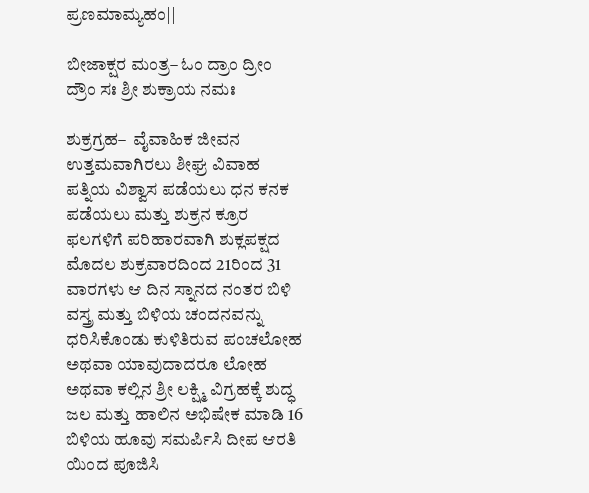ಪ್ರಣಮಾಮ್ಯಹಂ||

ಬೀಜಾಕ್ಷರ ಮಂತ್ರ– ಓಂ ದ್ರಾಂ ದ್ರೀಂ ದ್ರೌಂ ಸಃ ಶ್ರೀ ಶುಕ್ರಾಯ ನಮಃ

ಶುಕ್ರಗ್ರಹ–  ವೈವಾಹಿಕ ಜೀವನ ಉತ್ತಮವಾಗಿರಲು ಶೀಘ್ರ ವಿವಾಹ ಪತ್ನಿಯ ವಿಶ್ವಾಸ ಪಡೆಯಲು ಧನ ಕನಕ ಪಡೆಯಲು ಮತ್ತು ಶುಕ್ರನ ಕ್ರೂರ ಫಲಗಳಿಗೆ ಪರಿಹಾರವಾಗಿ ಶುಕ್ಲಪಕ್ಷದ ಮೊದಲ ಶುಕ್ರವಾರದಿಂದ 21ರಿಂದ 31 ವಾರಗಳು ಆ ದಿನ ಸ್ನಾನದ ನಂತರ ಬಿಳಿ ವಸ್ತ್ರ ಮತ್ತು ಬಿಳಿಯ ಚಂದನವನ್ನು ಧರಿಸಿಕೊಂಡು ಕುಳಿತಿರುವ ಪಂಚಲೋಹ ಅಥವಾ ಯಾವುದಾದರೂ ಲೋಹ ಅಥವಾ ಕಲ್ಲಿನ ಶ್ರೀ ಲಕ್ಷ್ಮಿ ವಿಗ್ರಹಕ್ಕೆ ಶುದ್ಧ ಜಲ ಮತ್ತು ಹಾಲಿನ ಅಭಿಷೇಕ ಮಾಡಿ 16 ಬಿಳಿಯ ಹೂವು ಸಮರ್ಪಿಸಿ ದೀಪ ಆರತಿ ಯಿಂದ ಪೂಜಿಸಿ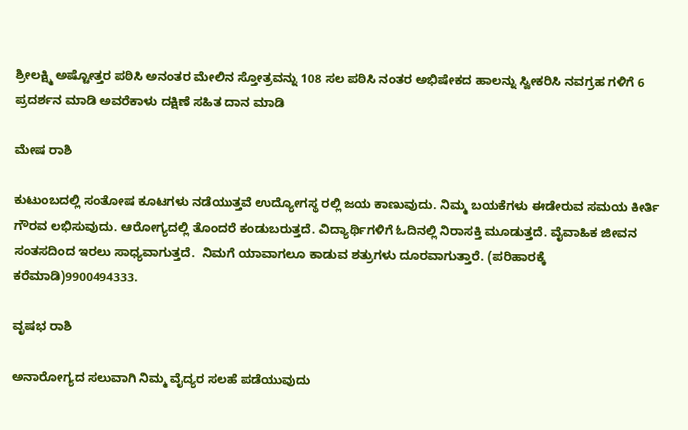ಶ್ರೀಲಕ್ಷ್ಮಿ ಅಷ್ಟೋತ್ತರ ಪಠಿಸಿ ಅನಂತರ ಮೇಲಿನ ಸ್ತೋತ್ರವನ್ನು 108 ಸಲ ಪಠಿಸಿ ನಂತರ ಅಭಿಷೇಕದ ಹಾಲನ್ನು ಸ್ವೀಕರಿಸಿ ನವಗ್ರಹ ಗಳಿಗೆ 6 ಪ್ರದರ್ಶನ ಮಾಡಿ ಅವರೆಕಾಳು ದಕ್ಷಿಣೆ ಸಹಿತ ದಾನ ಮಾಡಿ

ಮೇಷ ರಾಶಿ

ಕುಟುಂಬದಲ್ಲಿ ಸಂತೋಷ ಕೂಟಗಳು ನಡೆಯುತ್ತವೆ ಉದ್ಯೋಗಸ್ಥ ರಲ್ಲಿ ಜಯ ಕಾಣುವುದು. ನಿಮ್ಮ ಬಯಕೆಗಳು ಈಡೇರುವ ಸಮಯ ಕೀರ್ತಿ ಗೌರವ ಲಭಿಸುವುದು. ಆರೋಗ್ಯದಲ್ಲಿ ತೊಂದರೆ ಕಂಡುಬರುತ್ತದೆ. ವಿದ್ಯಾರ್ಥಿಗಳಿಗೆ ಓದಿನಲ್ಲಿ ನಿರಾಸಕ್ತಿ ಮೂಡುತ್ತದೆ. ವೈವಾಹಿಕ ಜೀವನ ಸಂತಸದಿಂದ ಇರಲು ಸಾಧ್ಯವಾಗುತ್ತದೆ.  ನಿಮಗೆ ಯಾವಾಗಲೂ ಕಾಡುವ ಶತ್ರುಗಳು ದೂರವಾಗುತ್ತಾರೆ. (ಪರಿಹಾರಕ್ಕೆ ಕರೆಮಾಡಿ)9900494333.

ವೃಷಭ ರಾಶಿ

ಅನಾರೋಗ್ಯದ ಸಲುವಾಗಿ ನಿಮ್ಮ ವೈದ್ಯರ ಸಲಹೆ ಪಡೆಯುವುದು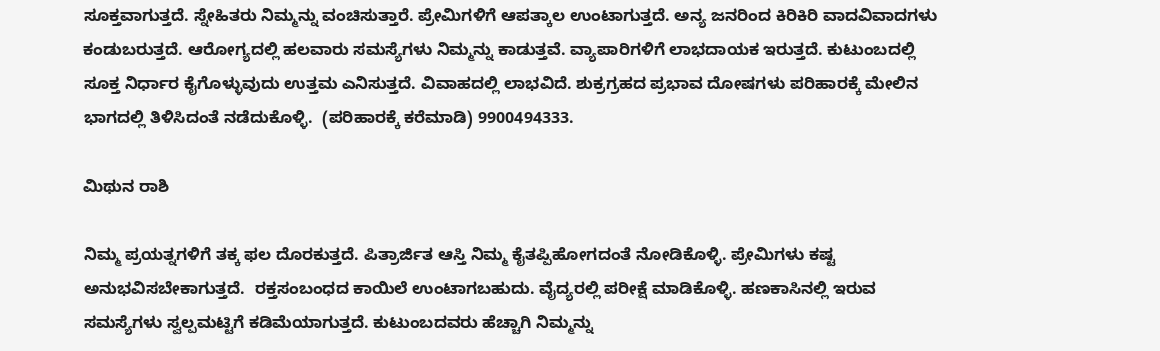ಸೂಕ್ತವಾಗುತ್ತದೆ. ಸ್ನೇಹಿತರು ನಿಮ್ಮನ್ನು ವಂಚಿಸುತ್ತಾರೆ. ಪ್ರೇಮಿಗಳಿಗೆ ಆಪತ್ಕಾಲ ಉಂಟಾಗುತ್ತದೆ. ಅನ್ಯ ಜನರಿಂದ ಕಿರಿಕಿರಿ ವಾದವಿವಾದಗಳು ಕಂಡುಬರುತ್ತದೆ. ಆರೋಗ್ಯದಲ್ಲಿ ಹಲವಾರು ಸಮಸ್ಯೆಗಳು ನಿಮ್ಮನ್ನು ಕಾಡುತ್ತವೆ. ವ್ಯಾಪಾರಿಗಳಿಗೆ ಲಾಭದಾಯಕ ಇರುತ್ತದೆ. ಕುಟುಂಬದಲ್ಲಿ ಸೂಕ್ತ ನಿರ್ಧಾರ ಕೈಗೊಳ್ಳುವುದು ಉತ್ತಮ ಎನಿಸುತ್ತದೆ. ವಿವಾಹದಲ್ಲಿ ಲಾಭವಿದೆ. ಶುಕ್ರಗ್ರಹದ ಪ್ರಭಾವ ದೋಷಗಳು ಪರಿಹಾರಕ್ಕೆ ಮೇಲಿನ ಭಾಗದಲ್ಲಿ ತಿಳಿಸಿದಂತೆ ನಡೆದುಕೊಳ್ಳಿ.  (ಪರಿಹಾರಕ್ಕೆ ಕರೆಮಾಡಿ) 9900494333.

ಮಿಥುನ ರಾಶಿ

ನಿಮ್ಮ ಪ್ರಯತ್ನಗಳಿಗೆ ತಕ್ಕ ಫಲ ದೊರಕುತ್ತದೆ. ಪಿತ್ರಾರ್ಜಿತ ಆಸ್ತಿ ನಿಮ್ಮ ಕೈತಪ್ಪಿಹೋಗದಂತೆ ನೋಡಿಕೊಳ್ಳಿ. ಪ್ರೇಮಿಗಳು ಕಷ್ಟ  ಅನುಭವಿಸಬೇಕಾಗುತ್ತದೆ.  ರಕ್ತಸಂಬಂಧದ ಕಾಯಿಲೆ ಉಂಟಾಗಬಹುದು. ವೈದ್ಯರಲ್ಲಿ ಪರೀಕ್ಷೆ ಮಾಡಿಕೊಳ್ಳಿ. ಹಣಕಾಸಿನಲ್ಲಿ ಇರುವ ಸಮಸ್ಯೆಗಳು ಸ್ವಲ್ಪಮಟ್ಟಿಗೆ ಕಡಿಮೆಯಾಗುತ್ತದೆ. ಕುಟುಂಬದವರು ಹೆಚ್ಚಾಗಿ ನಿಮ್ಮನ್ನು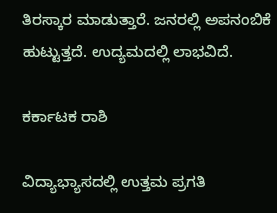ತಿರಸ್ಕಾರ ಮಾಡುತ್ತಾರೆ. ಜನರಲ್ಲಿ ಅಪನಂಬಿಕೆ ಹುಟ್ಟುತ್ತದೆ. ಉದ್ಯಮದಲ್ಲಿ ಲಾಭವಿದೆ.

ಕರ್ಕಾಟಕ ರಾಶಿ

ವಿದ್ಯಾಭ್ಯಾಸದಲ್ಲಿ ಉತ್ತಮ ಪ್ರಗತಿ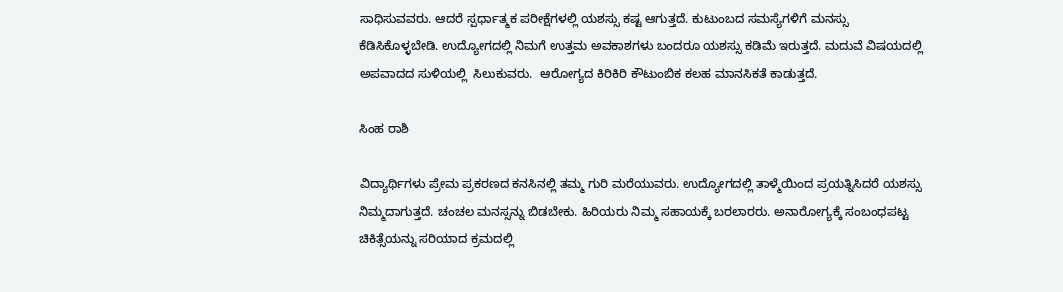ಸಾಧಿಸುವವರು. ಆದರೆ ಸ್ಪರ್ಧಾತ್ಮಕ ಪರೀಕ್ಷೆಗಳಲ್ಲಿ ಯಶಸ್ಸು ಕಷ್ಟ ಆಗುತ್ತದೆ. ಕುಟುಂಬದ ಸಮಸ್ಯೆಗಳಿಗೆ ಮನಸ್ಸು ಕೆಡಿಸಿಕೊಳ್ಳಬೇಡಿ. ಉದ್ಯೋಗದಲ್ಲಿ ನಿಮಗೆ ಉತ್ತಮ ಅವಕಾಶಗಳು ಬಂದರೂ ಯಶಸ್ಸು ಕಡಿಮೆ ಇರುತ್ತದೆ. ಮದುವೆ ವಿಷಯದಲ್ಲಿ ಅಪವಾದದ ಸುಳಿಯಲ್ಲಿ  ಸಿಲುಕುವರು.  ಆರೋಗ್ಯದ ಕಿರಿಕಿರಿ ಕೌಟುಂಬಿಕ ಕಲಹ ಮಾನಸಿಕತೆ ಕಾಡುತ್ತದೆ.

ಸಿಂಹ ರಾಶಿ

ವಿದ್ಯಾರ್ಥಿಗಳು ಪ್ರೇಮ ಪ್ರಕರಣದ ಕನಸಿನಲ್ಲಿ ತಮ್ಮ ಗುರಿ ಮರೆಯುವರು. ಉದ್ಯೋಗದಲ್ಲಿ ತಾಳ್ಮೆಯಿಂದ ಪ್ರಯತ್ನಿಸಿದರೆ ಯಶಸ್ಸು ನಿಮ್ಮದಾಗುತ್ತದೆ. ಚಂಚಲ ಮನಸ್ಸನ್ನು ಬಿಡಬೇಕು. ಹಿರಿಯರು ನಿಮ್ಮ ಸಹಾಯಕ್ಕೆ ಬರಲಾರರು. ಅನಾರೋಗ್ಯಕ್ಕೆ ಸಂಬಂಧಪಟ್ಟ ಚಿಕಿತ್ಸೆಯನ್ನು ಸರಿಯಾದ ಕ್ರಮದಲ್ಲಿ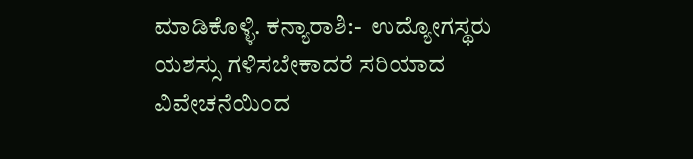ಮಾಡಿಕೊಳ್ಳಿ. ಕನ್ಯಾರಾಶಿ:-  ಉದ್ಯೋಗಸ್ಥರು ಯಶಸ್ಸು ಗಳಿಸಬೇಕಾದರೆ ಸರಿಯಾದ ವಿವೇಚನೆಯಿಂದ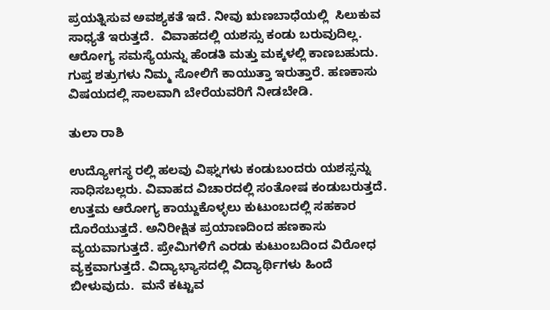ಪ್ರಯತ್ನಿಸುವ ಅವಶ್ಯಕತೆ ಇದೆ. ನೀವು ಋಣಬಾಧೆಯಲ್ಲಿ  ಸಿಲುಕುವ ಸಾಧ್ಯತೆ ಇರುತ್ತದೆ.  ವಿವಾಹದಲ್ಲಿ ಯಶಸ್ಸು ಕಂಡು ಬರುವುದಿಲ್ಲ. ಆರೋಗ್ಯ ಸಮಸ್ಯೆಯನ್ನು ಹೆಂಡತಿ ಮತ್ತು ಮಕ್ಕಳಲ್ಲಿ ಕಾಣಬಹುದು. ಗುಪ್ತ ಶತ್ರುಗಳು ನಿಮ್ಮ ಸೋಲಿಗೆ ಕಾಯುತ್ತಾ ಇರುತ್ತಾರೆ. ಹಣಕಾಸು ವಿಷಯದಲ್ಲಿ ಸಾಲವಾಗಿ ಬೇರೆಯವರಿಗೆ ನೀಡಬೇಡಿ.

ತುಲಾ ರಾಶಿ

ಉದ್ಯೋಗಸ್ಥ ರಲ್ಲಿ ಹಲವು ವಿಘ್ನಗಳು ಕಂಡುಬಂದರು ಯಶಸ್ಸನ್ನು ಸಾಧಿಸಬಲ್ಲರು. ವಿವಾಹದ ವಿಚಾರದಲ್ಲಿ ಸಂತೋಷ ಕಂಡುಬರುತ್ತದೆ. ಉತ್ತಮ ಆರೋಗ್ಯ ಕಾಯ್ದುಕೊಳ್ಳಲು ಕುಟುಂಬದಲ್ಲಿ ಸಹಕಾರ ದೊರೆಯುತ್ತದೆ. ಅನಿರೀಕ್ಷಿತ ಪ್ರಯಾಣದಿಂದ ಹಣಕಾಸು ವ್ಯಯವಾಗುತ್ತದೆ. ಪ್ರೇಮಿಗಳಿಗೆ ಎರಡು ಕುಟುಂಬದಿಂದ ವಿರೋಧ ವ್ಯಕ್ತವಾಗುತ್ತದೆ. ವಿದ್ಯಾಭ್ಯಾಸದಲ್ಲಿ ವಿದ್ಯಾರ್ಥಿಗಳು ಹಿಂದೆ ಬೀಳುವುದು.  ಮನೆ ಕಟ್ಟುವ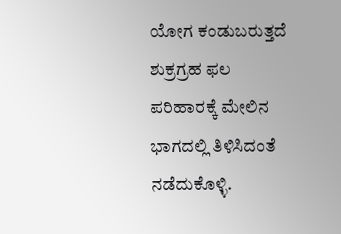ಯೋಗ ಕಂಡುಬರುತ್ತದೆ ಶುಕ್ರಗ್ರಹ ಫಲ ಪರಿಹಾರಕ್ಕೆ ಮೇಲಿನ ಭಾಗದಲ್ಲಿ ತಿಳಿಸಿದಂತೆ ನಡೆದುಕೊಳ್ಳಿ.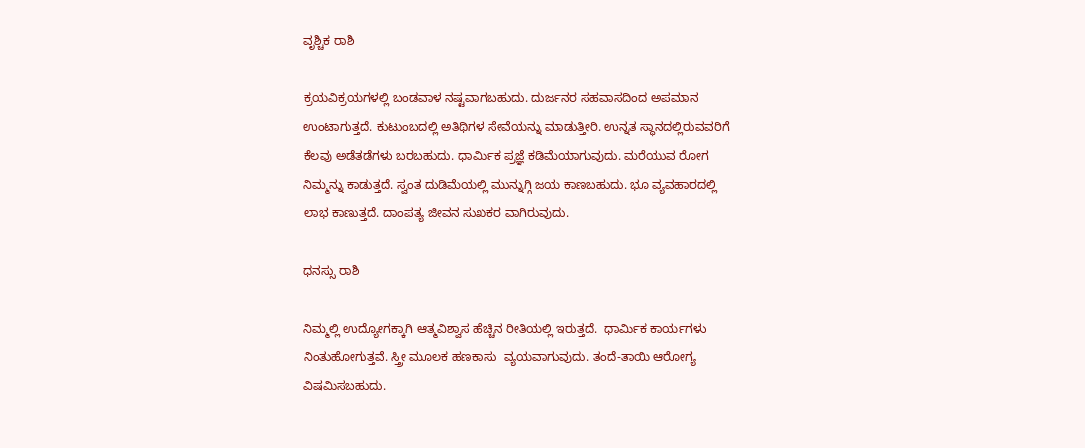ವೃಶ್ಚಿಕ ರಾಶಿ

ಕ್ರಯವಿಕ್ರಯಗಳಲ್ಲಿ ಬಂಡವಾಳ ನಷ್ಟವಾಗಬಹುದು. ದುರ್ಜನರ ಸಹವಾಸದಿಂದ ಅಪಮಾನ ಉಂಟಾಗುತ್ತದೆ. ಕುಟುಂಬದಲ್ಲಿ ಅತಿಥಿಗಳ ಸೇವೆಯನ್ನು ಮಾಡುತ್ತೀರಿ. ಉನ್ನತ ಸ್ಥಾನದಲ್ಲಿರುವವರಿಗೆ ಕೆಲವು ಅಡೆತಡೆಗಳು ಬರಬಹುದು. ಧಾರ್ಮಿಕ ಪ್ರಜ್ಞೆ ಕಡಿಮೆಯಾಗುವುದು. ಮರೆಯುವ ರೋಗ ನಿಮ್ಮನ್ನು ಕಾಡುತ್ತದೆ. ಸ್ವಂತ ದುಡಿಮೆಯಲ್ಲಿ ಮುನ್ನುಗ್ಗಿ ಜಯ ಕಾಣಬಹುದು. ಭೂ ವ್ಯವಹಾರದಲ್ಲಿ ಲಾಭ ಕಾಣುತ್ತದೆ. ದಾಂಪತ್ಯ ಜೀವನ ಸುಖಕರ ವಾಗಿರುವುದು.

ಧನಸ್ಸು ರಾಶಿ

ನಿಮ್ಮಲ್ಲಿ ಉದ್ಯೋಗಕ್ಕಾಗಿ ಆತ್ಮವಿಶ್ವಾಸ ಹೆಚ್ಚಿನ ರೀತಿಯಲ್ಲಿ ಇರುತ್ತದೆ.  ಧಾರ್ಮಿಕ ಕಾರ್ಯಗಳು ನಿಂತುಹೋಗುತ್ತವೆ. ಸ್ತ್ರೀ ಮೂಲಕ ಹಣಕಾಸು  ವ್ಯಯವಾಗುವುದು. ತಂದೆ-ತಾಯಿ ಆರೋಗ್ಯ ವಿಷಮಿಸಬಹುದು.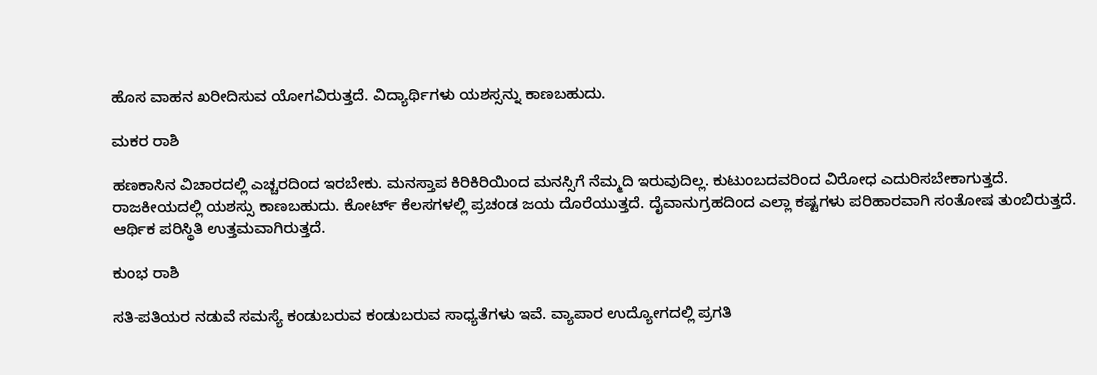ಹೊಸ ವಾಹನ ಖರೀದಿಸುವ ಯೋಗವಿರುತ್ತದೆ. ವಿದ್ಯಾರ್ಥಿಗಳು ಯಶಸ್ಸನ್ನು ಕಾಣಬಹುದು.

ಮಕರ ರಾಶಿ

ಹಣಕಾಸಿನ ವಿಚಾರದಲ್ಲಿ ಎಚ್ಚರದಿಂದ ಇರಬೇಕು. ಮನಸ್ತಾಪ ಕಿರಿಕಿರಿಯಿಂದ ಮನಸ್ಸಿಗೆ ನೆಮ್ಮದಿ ಇರುವುದಿಲ್ಲ. ಕುಟುಂಬದವರಿಂದ ವಿರೋಧ ಎದುರಿಸಬೇಕಾಗುತ್ತದೆ. ರಾಜಕೀಯದಲ್ಲಿ ಯಶಸ್ಸು ಕಾಣಬಹುದು. ಕೋರ್ಟ್ ಕೆಲಸಗಳಲ್ಲಿ ಪ್ರಚಂಡ ಜಯ ದೊರೆಯುತ್ತದೆ. ದೈವಾನುಗ್ರಹದಿಂದ ಎಲ್ಲಾ ಕಷ್ಟಗಳು ಪರಿಹಾರವಾಗಿ ಸಂತೋಷ ತುಂಬಿರುತ್ತದೆ.  ಆರ್ಥಿಕ ಪರಿಸ್ಥಿತಿ ಉತ್ತಮವಾಗಿರುತ್ತದೆ.

ಕುಂಭ ರಾಶಿ

ಸತಿ-ಪತಿಯರ ನಡುವೆ ಸಮಸ್ಯೆ ಕಂಡುಬರುವ ಕಂಡುಬರುವ ಸಾಧ್ಯತೆಗಳು ಇವೆ. ವ್ಯಾಪಾರ ಉದ್ಯೋಗದಲ್ಲಿ ಪ್ರಗತಿ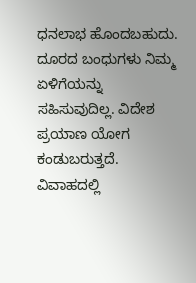ಧನಲಾಭ ಹೊಂದಬಹುದು. ದೂರದ ಬಂಧುಗಳು ನಿಮ್ಮ ಏಳಿಗೆಯನ್ನು ಸಹಿಸುವುದಿಲ್ಲ. ವಿದೇಶ ಪ್ರಯಾಣ ಯೋಗ ಕಂಡುಬರುತ್ತದೆ. ವಿವಾಹದಲ್ಲಿ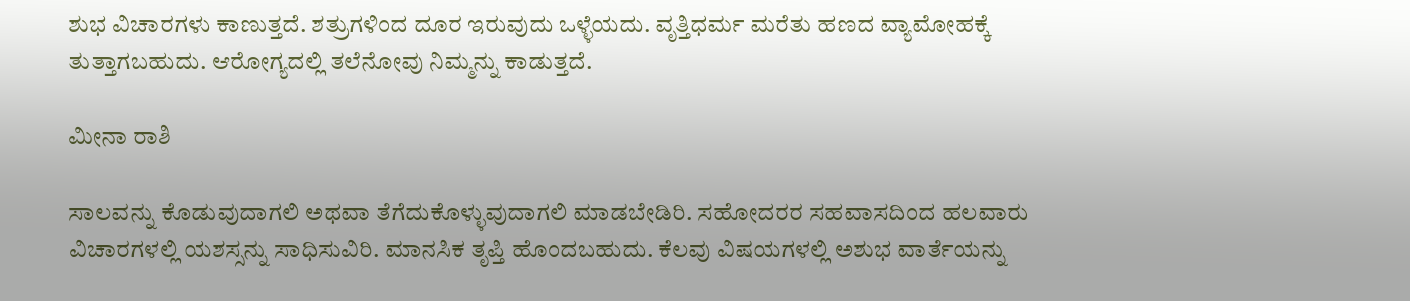ಶುಭ ವಿಚಾರಗಳು ಕಾಣುತ್ತದೆ. ಶತ್ರುಗಳಿಂದ ದೂರ ಇರುವುದು ಒಳ್ಳೆಯದು. ವೃತ್ತಿಧರ್ಮ ಮರೆತು ಹಣದ ವ್ಯಾಮೋಹಕ್ಕೆ ತುತ್ತಾಗಬಹುದು. ಆರೋಗ್ಯದಲ್ಲಿ ತಲೆನೋವು ನಿಮ್ಮನ್ನು ಕಾಡುತ್ತದೆ.

ಮೀನಾ ರಾಶಿ

ಸಾಲವನ್ನು ಕೊಡುವುದಾಗಲಿ ಅಥವಾ ತೆಗೆದುಕೊಳ್ಳುವುದಾಗಲಿ ಮಾಡಬೇಡಿರಿ. ಸಹೋದರರ ಸಹವಾಸದಿಂದ ಹಲವಾರು ವಿಚಾರಗಳಲ್ಲಿ ಯಶಸ್ಸನ್ನು ಸಾಧಿಸುವಿರಿ. ಮಾನಸಿಕ ತೃಪ್ತಿ ಹೊಂದಬಹುದು. ಕೆಲವು ವಿಷಯಗಳಲ್ಲಿ ಅಶುಭ ವಾರ್ತೆಯನ್ನು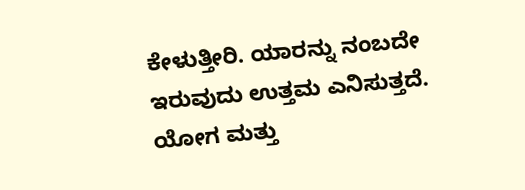ಕೇಳುತ್ತೀರಿ. ಯಾರನ್ನು ನಂಬದೇ ಇರುವುದು ಉತ್ತಮ ಎನಿಸುತ್ತದೆ. ಯೋಗ ಮತ್ತು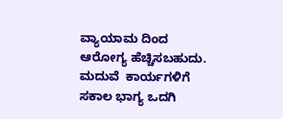ವ್ಯಾಯಾಮ ದಿಂದ ಆರೋಗ್ಯ ಹೆಚ್ಚಿಸಬಹುದು. ಮದುವೆ  ಕಾರ್ಯಗಳಿಗೆ  ಸಕಾಲ ಭಾಗ್ಯ ಒದಗಿ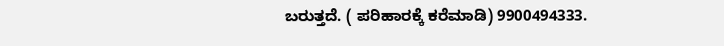ಬರುತ್ತದೆ. ( ಪರಿಹಾರಕ್ಕೆ ಕರೆಮಾಡಿ) 9900494333.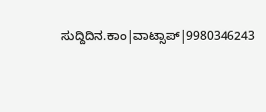ಸುದ್ದಿದಿನ.ಕಾಂ|ವಾಟ್ಸಾಪ್|9980346243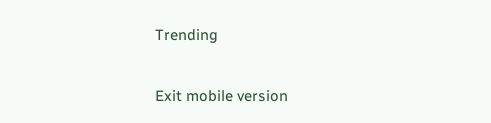Trending

Exit mobile version